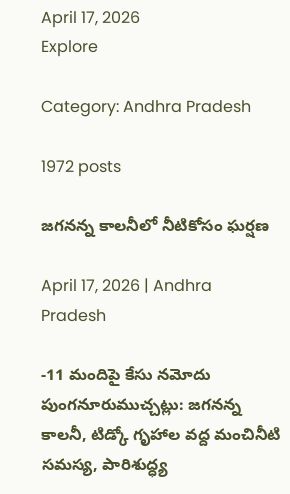April 17, 2026
Explore

Category: Andhra Pradesh

1972 posts

జగనన్న కాలనీలో నీటికోసం ఘర్షణ

April 17, 2026 | Andhra Pradesh

-11 మందిపై కేసు నమోదు పుంగనూరుముచ్చట్లు: జగనన్న కాలనీ, టిడ్కో గృహాల వద్ద మంచినీటి సమస్య, పారిశుద్ధ్య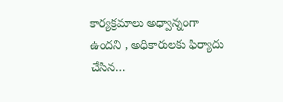కార్యక్రమాలు అధ్వాన్నంగా ఉందని , అధికారులకు ఫిర్యాదు చేసిన…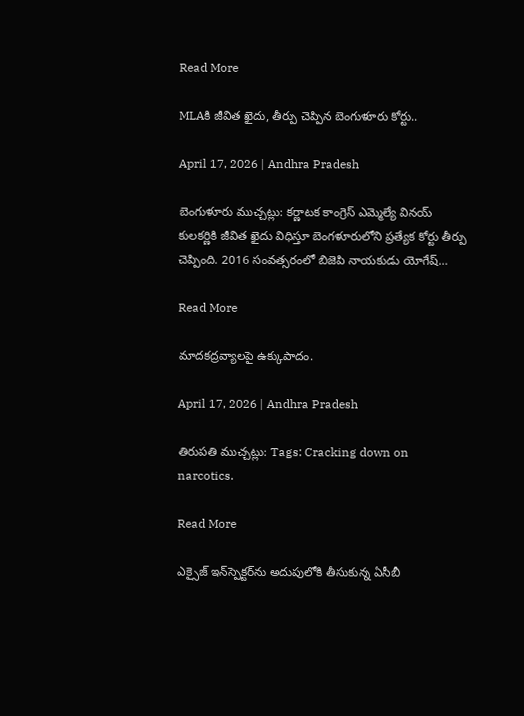Read More

MLAకి జీవిత ఖైదు, తీర్పు చెప్పిన బెంగుళూరు కోర్టు..

April 17, 2026 | Andhra Pradesh

బెంగుళూరు ముచ్చట్లు: కర్ణాటక కాంగ్రెస్ ఎమ్మెల్యే వినయ్ కులకర్ణికి జీవిత ఖైదు విధిస్తూ బెంగళూరులోని ప్రత్యేక కోర్టు తీర్పు చెప్పింది. 2016 సంవత్సరంలో బిజెపి నాయకుడు యోగేష్…

Read More

మాదకద్రవ్యాలపై ఉక్కుపాదం.

April 17, 2026 | Andhra Pradesh

తిరుపతి ముచ్చట్లు: Tags: Cracking down on narcotics.

Read More

ఎక్సైజ్ ఇన్‌స్పెక్టర్‌ను అదుపులోకి తీసుకున్న ఏసీబీ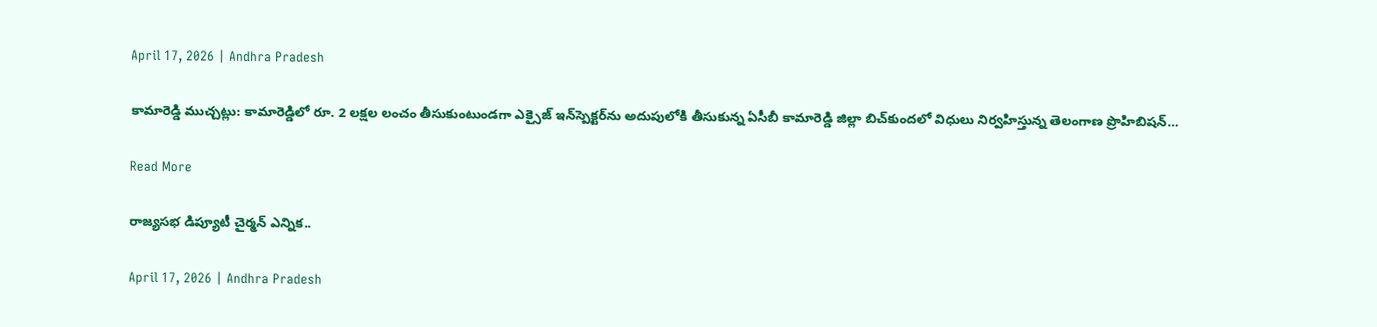April 17, 2026 | Andhra Pradesh

కామారెడ్డి ముచ్చట్లు: కామారెడ్డిలో రూ. 2 లక్షల లంచం తీసుకుంటుండగా ఎక్సైజ్ ఇన్‌స్పెక్టర్‌ను అదుపులోకి తీసుకున్న ఏసీబీ కామారెడ్డి జిల్లా బిచ్‌కుందలో విధులు నిర్వహిస్తున్న తెలంగాణ ప్రొహిబిషన్…

Read More

రాజ్యసభ డిప్యూటీ చైర్మన్‌ ఎన్నిక..

April 17, 2026 | Andhra Pradesh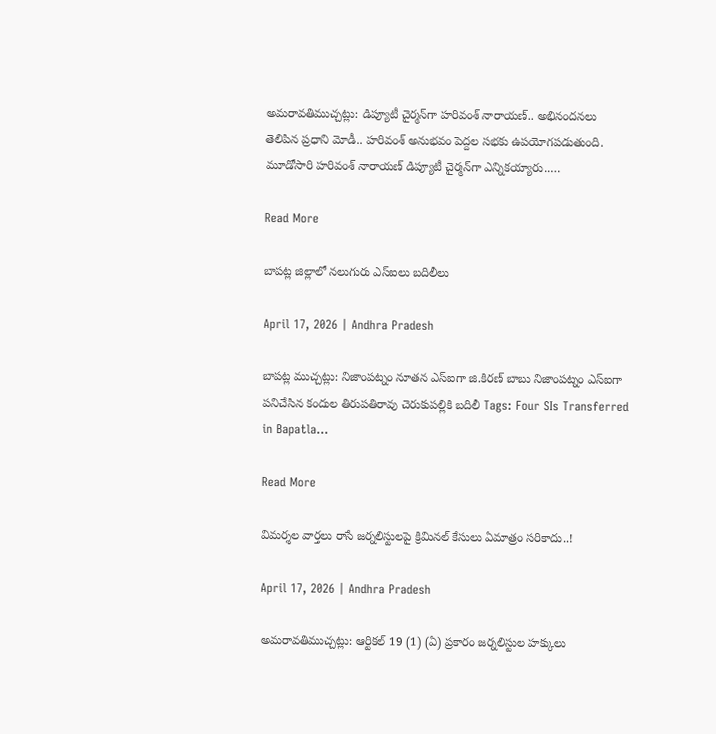అమరావతిముచ్చట్లు: డిప్యూటీ చైర్మన్‌గా హరివంశ్‌ నారాయణ్‌.. అభినందనలు తెలిపిన ప్రధాని మోడీ.. హరివంశ్‌ అనుభవం పెద్దల సభకు ఉపయోగపడుతుంది. మూడోసారి హరివంశ్‌ నారాయణ్‌ డిప్యూటీ చైర్మన్‌గా ఎన్నికయ్యారు..…

Read More

బాపట్ల జిల్లాలో నలుగురు ఎస్ఐలు బదిలీలు

April 17, 2026 | Andhra Pradesh

బాపట్ల ముచ్చట్లు: నిజాంపట్నం నూతన ఎస్ఐగా జి.కిరణ్ బాబు నిజాంపట్నం ఎస్ఐగా పనిచేసిన కందుల తిరుపతిరావు చెరుకుపల్లికి బదిలీ Tags: Four SIs Transferred in Bapatla…

Read More

విమర్శల వార్తలు రాసే జర్నలిస్టులపై క్రిమినల్‌ కేసులు ఏమాత్రం సరికాదు..!

April 17, 2026 | Andhra Pradesh

అమరావతిముచ్చట్లు: ఆర్టికల్‌ 19 (1) (ఏ) ప్రకారం జర్నలిస్టుల హక్కులు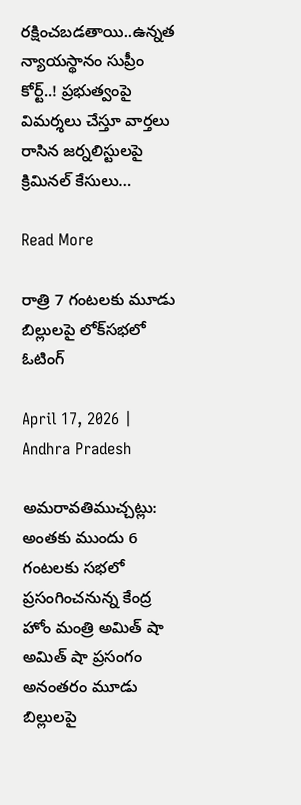రక్షించబడతాయి..ఉన్నత న్యాయస్థానం సుప్రీం కోర్ట్..! ప్రభుత్వంపై విమర్శలు చేస్తూ వార్తలు రాసిన జర్నలిస్టులపై క్రిమినల్‌ కేసులు…

Read More

రాత్రి 7 గంటలకు మూడు బిల్లులపై లోక్‌సభలో ఓటింగ్‌

April 17, 2026 | Andhra Pradesh

అమరావతిముచ్చట్లు: అంతకు ముందు 6 గంటలకు సభలో ప్రసంగించనున్న కేంద్ర హోం మంత్రి అమిత్‌ షా అమిత్‌ షా ప్రసంగం అనంతరం మూడు బిల్లులపై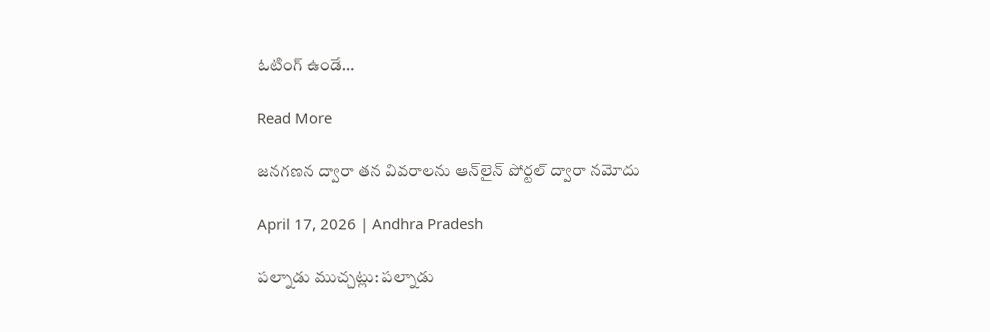ఓటింగ్‌ ఉండే…

Read More

జనగణన ద్వారా తన వివరాలను ఆన్‌లైన్ పోర్టల్ ద్వారా నమోదు

April 17, 2026 | Andhra Pradesh

పల్నాడు ముచ్చట్లు: పల్నాడు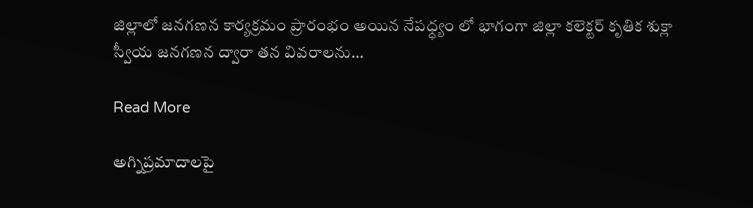జిల్లాలో జనగణన కార్యక్రమం ప్రారంభం అయిన నేపధ్ధ్యం లో భాగంగా జిల్లా కలెక్టర్ కృతిక శుక్లా స్వీయ జనగణన ద్వారా తన వివరాలను…

Read More

అగ్నిప్రమాదాలపై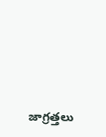జాగ్రత్తలు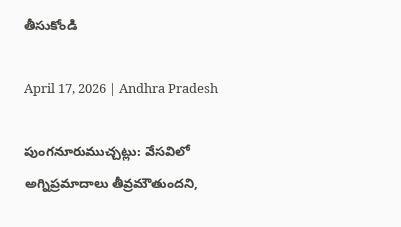తీసుకోండి

April 17, 2026 | Andhra Pradesh

పుంగనూరుముచ్చట్లు: వేసవిలో అగ్నిప్రమాదాలు తీవ్రమౌతుందని,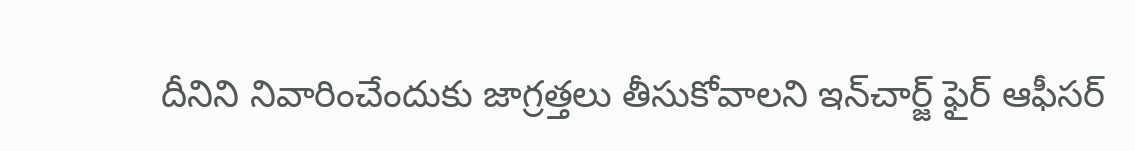దీనిని నివారించేందుకు జాగ్రత్తలు తీసుకోవాలని ఇన్‌చార్జ్ ఫైర్‌ ఆఫీసర్‌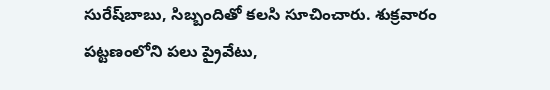సురేష్‌బాబు, సిబ్బందితో కలసి సూచించారు. శుక్రవారం పట్టణంలోని పలు ప్రైవేటు,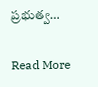ప్రభుత్వ…

Read More